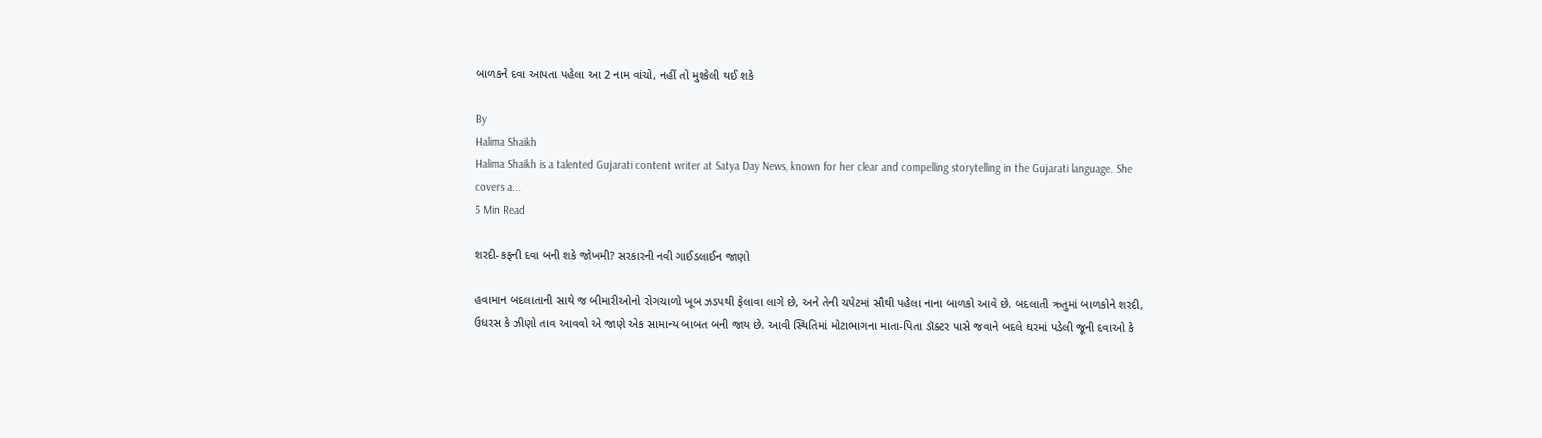બાળકને દવા આપતા પહેલા આ 2 નામ વાંચો, નહીં તો મુશ્કેલી થઈ શકે

By
Halima Shaikh
Halima Shaikh is a talented Gujarati content writer at Satya Day News, known for her clear and compelling storytelling in the Gujarati language. She covers a...
5 Min Read

શરદી-કફની દવા બની શકે જોખમી? સરકારની નવી ગાઈડલાઈન જાણો

હવામાન બદલાતાની સાથે જ બીમારીઓનો રોગચાળો ખૂબ ઝડપથી ફેલાવા લાગે છે, અને તેની ચપેટમાં સૌથી પહેલા નાના બાળકો આવે છે. બદલાતી ઋતુમાં બાળકોને શરદી, ઉધરસ કે ઝીણો તાવ આવવો એ જાણે એક સામાન્ય બાબત બની જાય છે. આવી સ્થિતિમાં મોટાભાગના માતા-પિતા ડૉક્ટર પાસે જવાને બદલે ઘરમાં પડેલી જૂની દવાઓ કે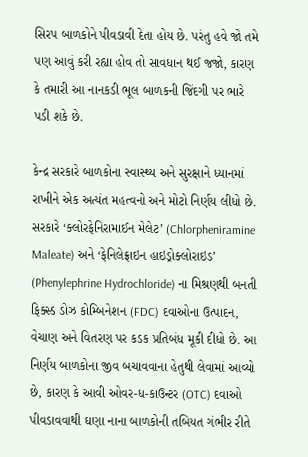સિરપ બાળકોને પીવડાવી દેતા હોય છે. પરંતુ હવે જો તમે પણ આવું કરી રહ્યા હોવ તો સાવધાન થઈ જજો, કારણ કે તમારી આ નાનકડી ભૂલ બાળકની જિંદગી પર ભારે પડી શકે છે.

કેન્દ્ર સરકારે બાળકોના સ્વાસ્થ્ય અને સુરક્ષાને ધ્યાનમાં રાખીને એક અત્યંત મહત્વનો અને મોટો નિર્ણય લીધો છે. સરકારે ‘ક્લોરફેનિરામાઈન મેલેટ’ (Chlorpheniramine Maleate) અને ‘ફેનિલેફ્રાઇન હાઇડ્રોક્લોરાઇડ’ (Phenylephrine Hydrochloride) ના મિશ્રણથી બનતી ફિક્સ્ડ ડોઝ કોમ્બિનેશન (FDC) દવાઓના ઉત્પાદન, વેચાણ અને વિતરણ પર કડક પ્રતિબંધ મૂકી દીધો છે. આ નિર્ણય બાળકોના જીવ બચાવવાના હેતુથી લેવામાં આવ્યો છે, કારણ કે આવી ઓવર-ધ-કાઉન્ટર (OTC) દવાઓ પીવડાવવાથી ઘણા નાના બાળકોની તબિયત ગંભીર રીતે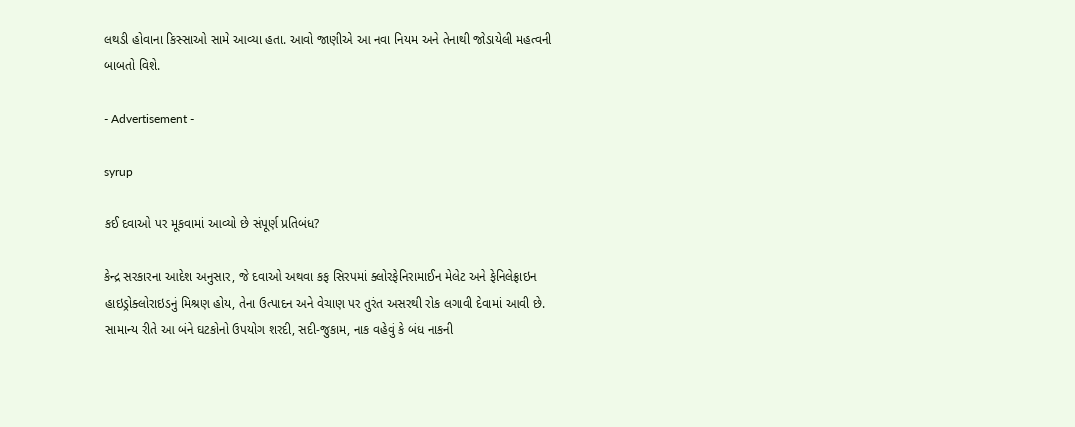લથડી હોવાના કિસ્સાઓ સામે આવ્યા હતા. આવો જાણીએ આ નવા નિયમ અને તેનાથી જોડાયેલી મહત્વની બાબતો વિશે.

- Advertisement -

syrup

કઈ દવાઓ પર મૂકવામાં આવ્યો છે સંપૂર્ણ પ્રતિબંધ?

કેન્દ્ર સરકારના આદેશ અનુસાર, જે દવાઓ અથવા કફ સિરપમાં ક્લોરફેનિરામાઈન મેલેટ અને ફેનિલેફ્રાઇન હાઇડ્રોક્લોરાઇડનું મિશ્રણ હોય, તેના ઉત્પાદન અને વેચાણ પર તુરંત અસરથી રોક લગાવી દેવામાં આવી છે. સામાન્ય રીતે આ બંને ઘટકોનો ઉપયોગ શરદી, સદી-જુકામ, નાક વહેવું કે બંધ નાકની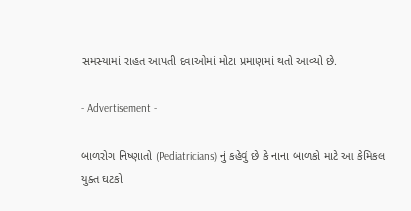સમસ્યામાં રાહત આપતી દવાઓમાં મોટા પ્રમાણમાં થતો આવ્યો છે.

- Advertisement -

બાળરોગ નિષ્ણાતો (Pediatricians) નું કહેવું છે કે નાના બાળકો માટે આ કેમિકલ યુક્ત ઘટકો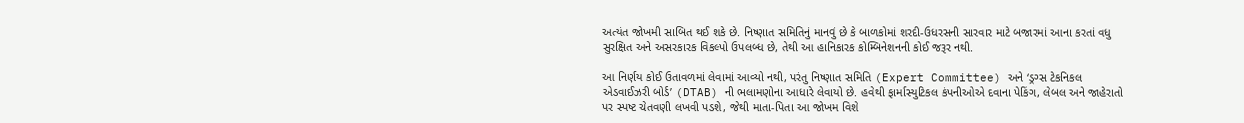અત્યંત જોખમી સાબિત થઈ શકે છે. નિષ્ણાત સમિતિનું માનવું છે કે બાળકોમાં શરદી-ઉધરસની સારવાર માટે બજારમાં આના કરતાં વધુ સુરક્ષિત અને અસરકારક વિકલ્પો ઉપલબ્ધ છે, તેથી આ હાનિકારક કોમ્બિનેશનની કોઈ જરૂર નથી.

આ નિર્ણય કોઈ ઉતાવળમાં લેવામાં આવ્યો નથી, પરંતુ નિષ્ણાત સમિતિ (Expert Committee) અને ‘ડ્રગ્સ ટેકનિકલ એડવાઈઝરી બોર્ડ’ (DTAB) ની ભલામણોના આધારે લેવાયો છે. હવેથી ફાર્માસ્યુટિકલ કંપનીઓએ દવાના પેકિંગ, લેબલ અને જાહેરાતો પર સ્પષ્ટ ચેતવણી લખવી પડશે, જેથી માતા-પિતા આ જોખમ વિશે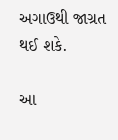અગાઉથી જાગ્રત થઈ શકે.

આ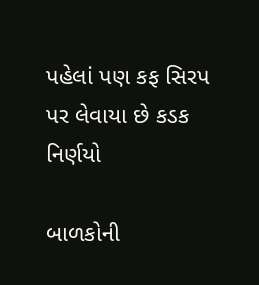પહેલાં પણ કફ સિરપ પર લેવાયા છે કડક નિર્ણયો

બાળકોની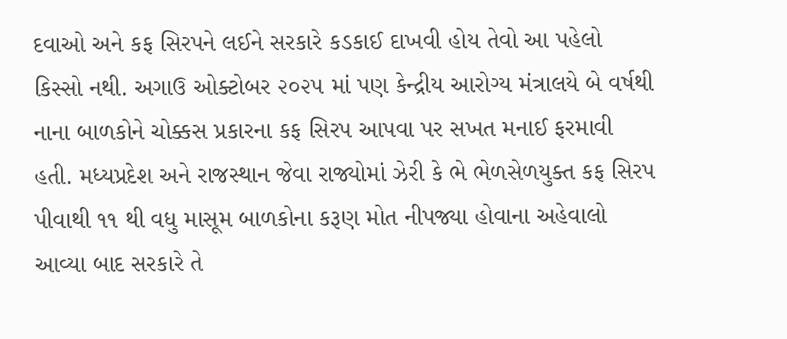દવાઓ અને કફ સિરપને લઈને સરકારે કડકાઈ દાખવી હોય તેવો આ પહેલો કિસ્સો નથી. અગાઉ ઓક્ટોબર ૨૦૨૫ માં પણ કેન્દ્રીય આરોગ્ય મંત્રાલયે બે વર્ષથી નાના બાળકોને ચોક્કસ પ્રકારના કફ સિરપ આપવા પર સખત મનાઈ ફરમાવી હતી. મધ્યપ્રદેશ અને રાજસ્થાન જેવા રાજ્યોમાં ઝેરી કે ભે ભેળસેળયુક્ત કફ સિરપ પીવાથી ૧૧ થી વધુ માસૂમ બાળકોના કરૂણ મોત નીપજ્યા હોવાના અહેવાલો આવ્યા બાદ સરકારે તે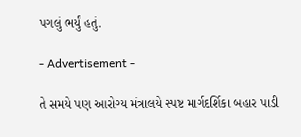પગલું ભર્યું હતું.

- Advertisement -

તે સમયે પણ આરોગ્ય મંત્રાલયે સ્પષ્ટ માર્ગદર્શિકા બહાર પાડી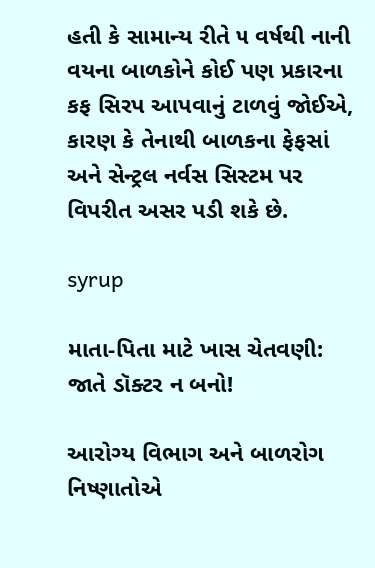હતી કે સામાન્ય રીતે ૫ વર્ષથી નાની વયના બાળકોને કોઈ પણ પ્રકારના કફ સિરપ આપવાનું ટાળવું જોઈએ, કારણ કે તેનાથી બાળકના ફેફસાં અને સેન્ટ્રલ નર્વસ સિસ્ટમ પર વિપરીત અસર પડી શકે છે.

syrup

માતા-પિતા માટે ખાસ ચેતવણી: જાતે ડૉક્ટર ન બનો!

આરોગ્ય વિભાગ અને બાળરોગ નિષ્ણાતોએ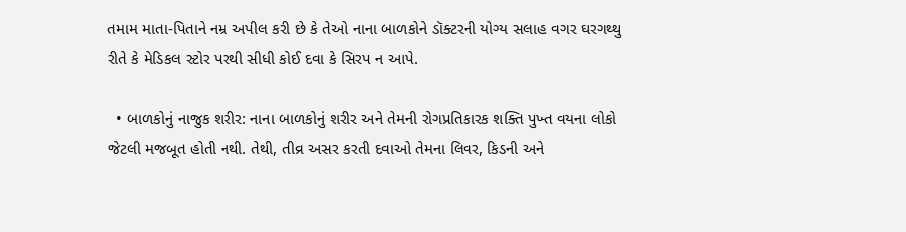તમામ માતા-પિતાને નમ્ર અપીલ કરી છે કે તેઓ નાના બાળકોને ડૉક્ટરની યોગ્ય સલાહ વગર ઘરગથ્થુ રીતે કે મેડિકલ સ્ટોર પરથી સીધી કોઈ દવા કે સિરપ ન આપે.

  • બાળકોનું નાજુક શરીર: નાના બાળકોનું શરીર અને તેમની રોગપ્રતિકારક શક્તિ પુખ્ત વયના લોકો જેટલી મજબૂત હોતી નથી. તેથી, તીવ્ર અસર કરતી દવાઓ તેમના લિવર, કિડની અને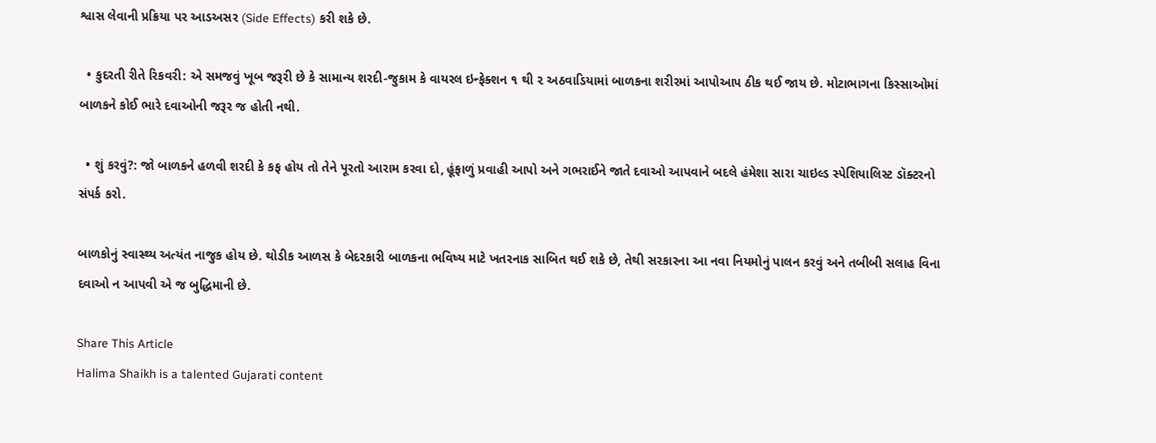શ્વાસ લેવાની પ્રક્રિયા પર આડઅસર (Side Effects) કરી શકે છે.

  • કુદરતી રીતે રિકવરી: એ સમજવું ખૂબ જરૂરી છે કે સામાન્ય શરદી-જુકામ કે વાયરલ ઇન્ફેક્શન ૧ થી ૨ અઠવાડિયામાં બાળકના શરીરમાં આપોઆપ ઠીક થઈ જાય છે. મોટાભાગના કિસ્સાઓમાં બાળકને કોઈ ભારે દવાઓની જરૂર જ હોતી નથી.

  • શું કરવું?: જો બાળકને હળવી શરદી કે કફ હોય તો તેને પૂરતો આરામ કરવા દો, હૂંફાળું પ્રવાહી આપો અને ગભરાઈને જાતે દવાઓ આપવાને બદલે હંમેશા સારા ચાઇલ્ડ સ્પેશિયાલિસ્ટ ડૉક્ટરનો સંપર્ક કરો.

બાળકોનું સ્વાસ્થ્ય અત્યંત નાજુક હોય છે. થોડીક આળસ કે બેદરકારી બાળકના ભવિષ્ય માટે ખતરનાક સાબિત થઈ શકે છે, તેથી સરકારના આ નવા નિયમોનું પાલન કરવું અને તબીબી સલાહ વિના દવાઓ ન આપવી એ જ બુદ્ધિમાની છે.

Share This Article
Halima Shaikh is a talented Gujarati content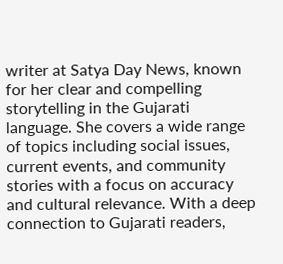writer at Satya Day News, known for her clear and compelling storytelling in the Gujarati language. She covers a wide range of topics including social issues, current events, and community stories with a focus on accuracy and cultural relevance. With a deep connection to Gujarati readers,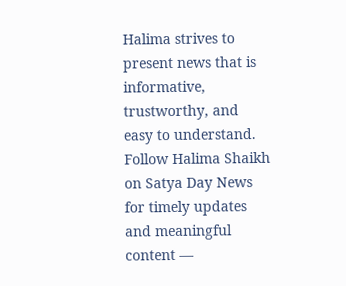Halima strives to present news that is informative, trustworthy, and easy to understand. Follow Halima Shaikh on Satya Day News for timely updates and meaningful content —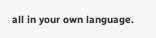all in your own language.